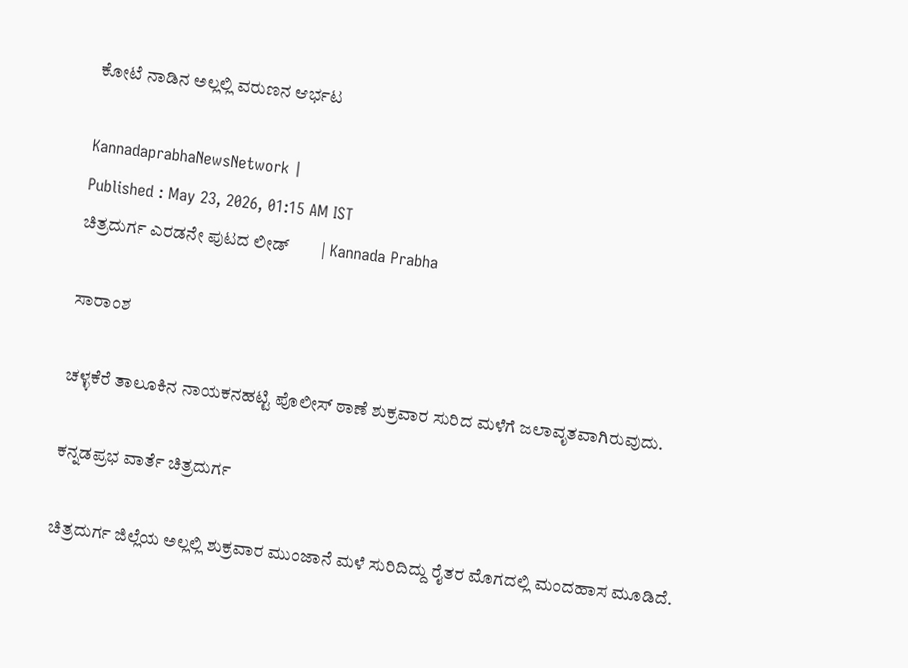ಕೋಟೆ ನಾಡಿನ ಅಲ್ಲಲ್ಲಿ ವರುಣನ ಆರ್ಭಟ

KannadaprabhaNewsNetwork |
Published : May 23, 2026, 01:15 AM IST
ಚಿತ್ರದುರ್ಗ ಎರಡನೇ ಪುಟದ ಲೀಡ್        | Kannada Prabha

ಸಾರಾಂಶ

ಚಳ್ಳಕೆರೆ ತಾಲೂಕಿನ ನಾಯಕನಹಟ್ಟಿ ಪೊಲೀಸ್ ಠಾಣೆ ಶುಕ್ರವಾರ ಸುರಿದ ಮಳೆಗೆ ಜಲಾವೃತವಾಗಿರುವುದು.

ಕನ್ನಡಪ್ರಭ ವಾರ್ತೆ ಚಿತ್ರದುರ್ಗ

ಚಿತ್ರದುರ್ಗ ಜಿಲ್ಲೆಯ ಅಲ್ಲಲ್ಲಿ ಶುಕ್ರವಾರ ಮುಂಜಾನೆ ಮಳೆ ಸುರಿದಿದ್ದು ರೈತರ ಮೊಗದಲ್ಲಿ ಮಂದಹಾಸ ಮೂಡಿದೆ.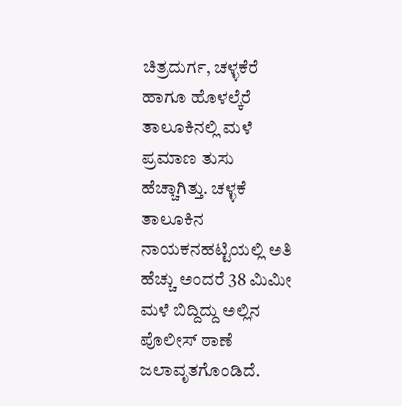ಚಿತ್ರದುರ್ಗ, ಚಳ್ಳಕೆರೆ ಹಾಗೂ ಹೊಳಲ್ಕೆರೆ ತಾಲೂಕಿನಲ್ಲಿ ಮಳೆ ಪ್ರಮಾಣ ತುಸು ಹೆಚ್ಚಾಗಿತ್ತು. ಚಳ್ಳಕೆ ತಾಲೂಕಿನ ನಾಯಕನಹಟ್ಟಿಯಲ್ಲಿ ಅತಿ ಹೆಚ್ಚು ಅಂದರೆ 38 ಮಿಮೀ ಮಳೆ ಬಿದ್ದಿದ್ದು ಅಲ್ಲಿನ ಪೊಲೀಸ್ ಠಾಣೆ ಜಲಾವೃತಗೊಂಡಿದೆ.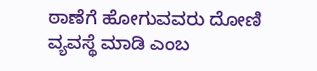ಠಾಣೆಗೆ ಹೋಗುವವರು ದೋಣಿ ವ್ಯವಸ್ಥೆ ಮಾಡಿ ಎಂಬ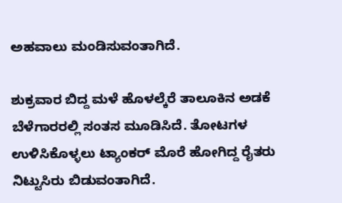ಅಹವಾಲು ಮಂಡಿಸುವಂತಾಗಿದೆ.

ಶುಕ್ರವಾರ ಬಿದ್ದ ಮಳೆ ಹೊಳಲ್ಕೆರೆ ತಾಲೂಕಿನ ಅಡಕೆ ಬೆಳೆಗಾರರಲ್ಲಿ ಸಂತಸ ಮೂಡಿಸಿದೆ. ತೋಟಗಳ ಉಳಿಸಿಕೊಳ್ಳಲು ಟ್ಯಾಂಕರ್ ಮೊರೆ ಹೋಗಿದ್ದ ರೈತರು ನಿಟ್ಟುಸಿರು ಬಿಡುವಂತಾಗಿದೆ.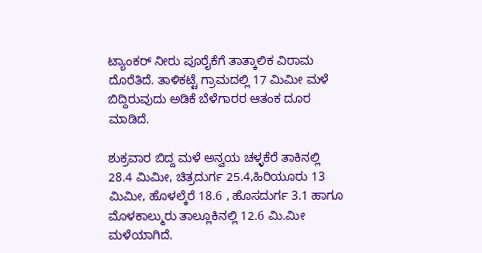ಟ್ಯಾಂಕರ್ ನೀರು ಪೂರೈಕೆಗೆ ತಾತ್ಕಾಲಿಕ ವಿರಾಮ ದೊರೆತಿದೆ. ತಾಳಿಕಟ್ಟೆ ಗ್ರಾಮದಲ್ಲಿ 17 ಮಿಮೀ ಮಳೆ ಬಿದ್ದಿರುವುದು ಅಡಿಕೆ ಬೆಳೆಗಾರರ ಆತಂಕ ದೂರ ಮಾಡಿದೆ.

ಶುಕ್ರವಾರ ಬಿದ್ದ ಮಳೆ ಅನ್ವಯ ಚಳ್ಳಕೆರೆ ತಾಕಿನಲ್ಲಿ 28.4 ಮಿಮೀ, ಚಿತ್ರದುರ್ಗ 25.4,ಹಿರಿಯೂರು 13 ಮಿಮೀ, ಹೊಳಲ್ಕೆರೆ 18.6 , ಹೊಸದುರ್ಗ 3.1 ಹಾಗೂ ಮೊಳಕಾಲ್ಮುರು ತಾಲ್ಲೂಕಿನಲ್ಲಿ 12.6 ಮಿ.ಮೀ ಮಳೆಯಾಗಿದೆ.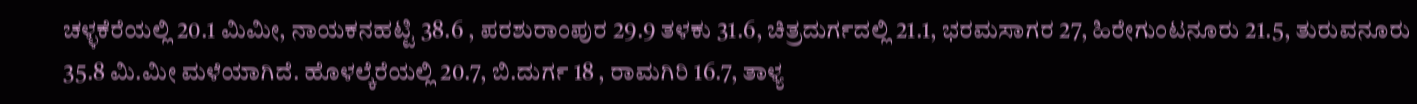ಚಳ್ಳಕೆರೆಯಲ್ಲಿ 20.1 ಮಿಮೀ, ನಾಯಕನಹಟ್ಟಿ 38.6 , ಪರಶುರಾಂಪುರ 29.9 ತಳಕು 31.6, ಚಿತ್ರದುರ್ಗದಲ್ಲಿ 21.1, ಭರಮಸಾಗರ 27, ಹಿರೇಗುಂಟನೂರು 21.5, ತುರುವನೂರು 35.8 ಮಿ.ಮೀ ಮಳೆಯಾಗಿದೆ. ಹೊಳಲ್ಕೆರೆಯಲ್ಲಿ 20.7, ಬಿ.ದುರ್ಗ 18 , ರಾಮಗಿರಿ 16.7, ತಾಳ್ಯ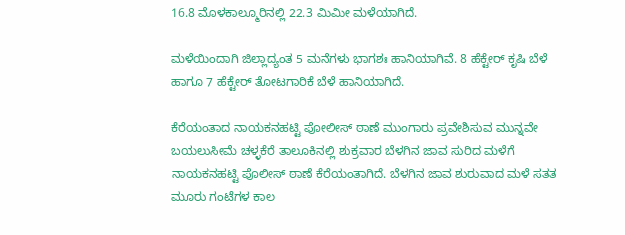16.8 ಮೊಳಕಾಲ್ಮೂರಿನಲ್ಲಿ 22.3 ಮಿಮೀ ಮಳೆಯಾಗಿದೆ.

ಮಳೆಯಿಂದಾಗಿ ಜಿಲ್ಲಾದ್ಯಂತ 5 ಮನೆಗಳು ಭಾಗಶಃ ಹಾನಿಯಾಗಿವೆ. 8 ಹೆಕ್ಟೇರ್ ಕೃಷಿ ಬೆಳೆ ಹಾಗೂ 7 ಹೆಕ್ಟೇರ್ ತೋಟಗಾರಿಕೆ ಬೆಳೆ ಹಾನಿಯಾಗಿದೆ.

ಕೆರೆಯಂತಾದ ನಾಯಕನಹಟ್ಟಿ ಪೋಲೀಸ್ ಠಾಣೆ ಮುಂಗಾರು ಪ್ರವೇಶಿಸುವ ಮುನ್ನವೇ ಬಯಲುಸೀಮೆ ಚಳ್ಳಕೆರೆ ತಾಲೂಕಿನಲ್ಲಿ ಶುಕ್ರವಾರ ಬೆಳಗಿನ ಜಾವ ಸುರಿದ ಮಳೆಗೆ ನಾಯಕನಹಟ್ಟಿ ಪೊಲೀಸ್ ಠಾಣೆ ಕೆರೆಯಂತಾಗಿದೆ. ಬೆಳಗಿನ ಜಾವ ಶುರುವಾದ ಮಳೆ ಸತತ ಮೂರು ಗಂಟೆಗಳ ಕಾಲ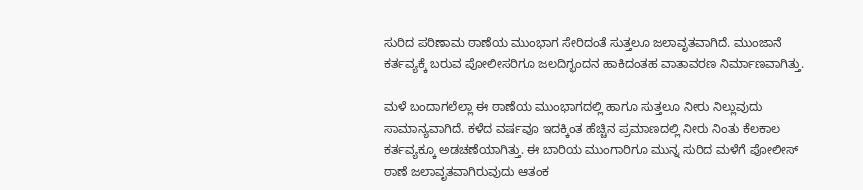ಸುರಿದ ಪರಿಣಾಮ ಠಾಣೆಯ ಮುಂಭಾಗ ಸೇರಿದಂತೆ ಸುತ್ತಲೂ ಜಲಾವೃತವಾಗಿದೆ. ಮುಂಜಾನೆ ಕರ್ತವ್ಯಕ್ಕೆ ಬರುವ ಪೋಲೀಸರಿಗೂ ಜಲದಿಗ್ಭಂದನ ಹಾಕಿದಂತಹ ವಾತಾವರಣ ನಿರ್ಮಾಣವಾಗಿತ್ತು.

ಮಳೆ ಬಂದಾಗಲೆಲ್ಲಾ ಈ ಠಾಣೆಯ ಮುಂಭಾಗದಲ್ಲಿ ಹಾಗೂ ಸುತ್ತಲೂ ನೀರು ನಿಲ್ಲುವುದು ಸಾಮಾನ್ಯವಾಗಿದೆ. ಕಳೆದ ವರ್ಷವೂ ಇದಕ್ಕಿಂತ ಹೆಚ್ಚಿನ ಪ್ರಮಾಣದಲ್ಲಿ ನೀರು ನಿಂತು ಕೆಲಕಾಲ ಕರ್ತವ್ಯಕ್ಕೂ ಅಡಚಣೆಯಾಗಿತ್ತು. ಈ ಬಾರಿಯ ಮುಂಗಾರಿಗೂ ಮುನ್ನ ಸುರಿದ ಮಳೆಗೆ ಪೋಲೀಸ್ ಠಾಣೆ ಜಲಾವೃತವಾಗಿರುವುದು ಆತಂಕ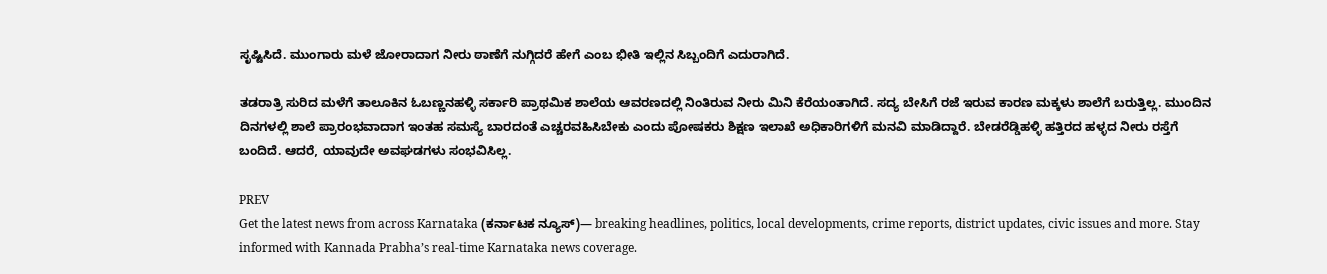ಸೃಷ್ಟಿಸಿದೆ. ಮುಂಗಾರು ಮಳೆ ಜೋರಾದಾಗ ನೀರು ಠಾಣೆಗೆ ನುಗ್ಗಿದರೆ ಹೇಗೆ ಎಂಬ ಭೀತಿ ಇಲ್ಲಿನ ಸಿಬ್ಬಂದಿಗೆ ಎದುರಾಗಿದೆ.

ತಡರಾತ್ರಿ ಸುರಿದ ಮಳೆಗೆ ತಾಲೂಕಿನ ಓಬಣ್ಣನಹಳ್ಳಿ ಸರ್ಕಾರಿ ಪ್ರಾಥಮಿಕ ಶಾಲೆಯ ಆವರಣದಲ್ಲಿ ನಿಂತಿರುವ ನೀರು ಮಿನಿ ಕೆರೆಯಂತಾಗಿದೆ. ಸದ್ಯ ಬೇಸಿಗೆ ರಜೆ ಇರುವ ಕಾರಣ ಮಕ್ಕಳು ಶಾಲೆಗೆ ಬರುತ್ತಿಲ್ಲ. ಮುಂದಿನ ದಿನಗಳಲ್ಲಿ ಶಾಲೆ ಪ್ರಾರಂಭವಾದಾಗ ಇಂತಹ ಸಮಸ್ಯೆ ಬಾರದಂತೆ ಎಚ್ಚರವಹಿಸಿಬೇಕು ಎಂದು ಪೋಷಕರು ಶಿಕ್ಷಣ ಇಲಾಖೆ ಅಧಿಕಾರಿಗಳಿಗೆ ಮನವಿ ಮಾಡಿದ್ದಾರೆ. ಬೇಡರೆಡ್ಡಿಹಳ್ಳಿ ಹತ್ತಿರದ ಹಳ್ಳದ ನೀರು ರಸ್ತೆಗೆ ಬಂದಿದೆ. ಆದರೆ, ಯಾವುದೇ ಅವಘಡಗಳು ಸಂಭವಿಸಿಲ್ಲ.

PREV
Get the latest news from across Karnataka (ಕರ್ನಾಟಕ ನ್ಯೂಸ್)— breaking headlines, politics, local developments, crime reports, district updates, civic issues and more. Stay informed with Kannada Prabha’s real‑time Karnataka news coverage.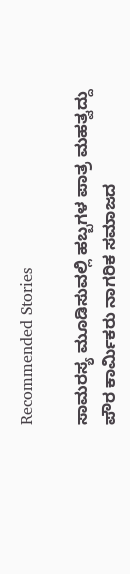Recommended Stories

ಸಾಮರಸ್ಯ ಮೂಡಿಸುವಲ್ಲಿ ಹಬ್ಬಗಳ ಪಾತ್ರ ಮಹತ್ವದ್ದು
ಪೌರ ಕಾರ್ಮಿಕರು ನಾಗರಿಕ ಸಮಾಜದ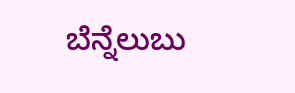ಬೆನ್ನೆಲುಬು